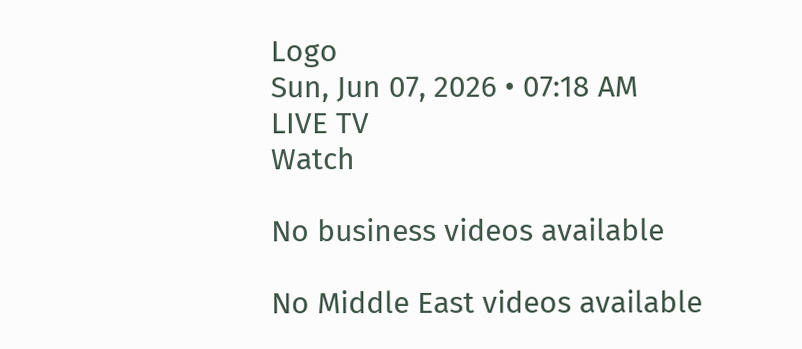Logo
Sun, Jun 07, 2026 • 07:18 AM
LIVE TV
Watch

No business videos available

No Middle East videos available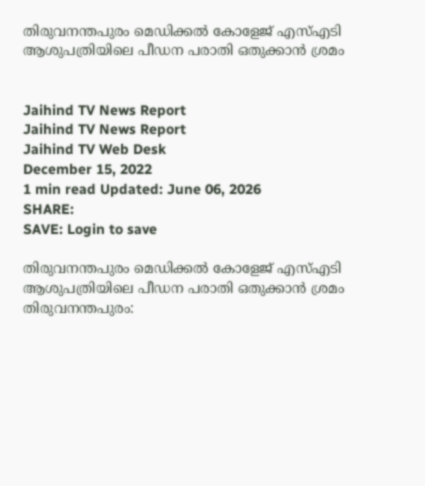തിരുവനന്തപുരം മെഡിക്കൽ കോളേജ് എസ്എടി ആശുപത്രിയിലെ പീഡന പരാതി ഒതുക്കാൻ ശ്രമം


Jaihind TV News Report
Jaihind TV News Report
Jaihind TV Web Desk
December 15, 2022
1 min read Updated: June 06, 2026
SHARE:
SAVE: Login to save

തിരുവനന്തപുരം മെഡിക്കൽ കോളേജ് എസ്എടി ആശുപത്രിയിലെ പീഡന പരാതി ഒതുക്കാൻ ശ്രമം
തിരുവനന്തപുരം: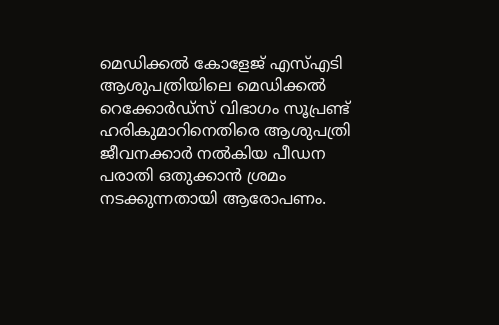മെഡിക്കൽ കോളേജ് എസ്എടി ആശുപത്രിയിലെ മെഡിക്കൽ റെക്കോർഡ്സ് വിഭാഗം സൂപ്രണ്ട് ഹരികുമാറിനെതിരെ ആശുപത്രി ജീവനക്കാർ നൽകിയ പീഡന പരാതി ഒതുക്കാൻ ശ്രമം നടക്കുന്നതായി ആരോപണം.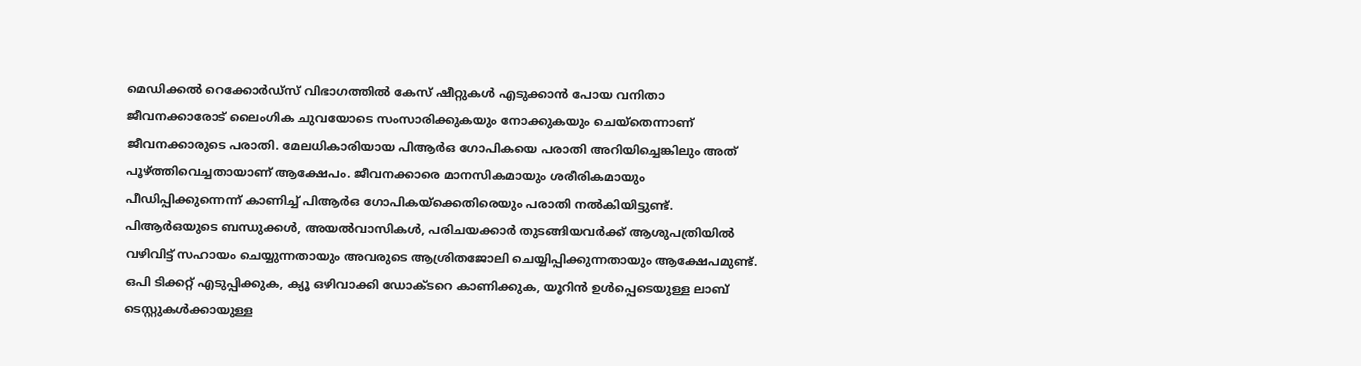മെഡിക്കൽ റെക്കോർഡ്സ് വിഭാഗത്തിൽ കേസ് ഷീറ്റുകൾ എടുക്കാന്‍ പോയ വനിതാ ജീവനക്കാരോട് ലൈംഗിക ചുവയോടെ സംസാരിക്കുകയും നോക്കുകയും ചെയ്തെന്നാണ് ജീവനക്കാരുടെ പരാതി. മേലധികാരിയായ പിആർഒ ഗോപികയെ പരാതി അറിയിച്ചെങ്കിലും അത് പൂഴ്ത്തിവെച്ചതായാണ് ആക്ഷേപം. ജീവനക്കാരെ മാനസികമായും ശരീരികമായും പീഡിപ്പിക്കുന്നെന്ന് കാണിച്ച് പിആർഒ ഗോപികയ്ക്കെതിരെയും പരാതി നൽകിയിട്ടുണ്ട്. പിആർഒയുടെ ബന്ധുക്കൾ, അയൽവാസികൾ, പരിചയക്കാർ തുടങ്ങിയവർക്ക് ആശുപത്രിയിൽ വഴിവിട്ട് സഹായം ചെയ്യുന്നതായും അവരുടെ ആശ്രിതജോലി ചെയ്യിപ്പിക്കുന്നതായും ആക്ഷേപമുണ്ട്. ഒപി ടിക്കറ്റ് എടുപ്പിക്കുക, ക്യൂ ഒഴിവാക്കി ഡോക്ടറെ കാണിക്കുക, യൂറിൻ ഉൾപ്പെടെയുള്ള ലാബ് ടെസ്റ്റുകൾക്കായുള്ള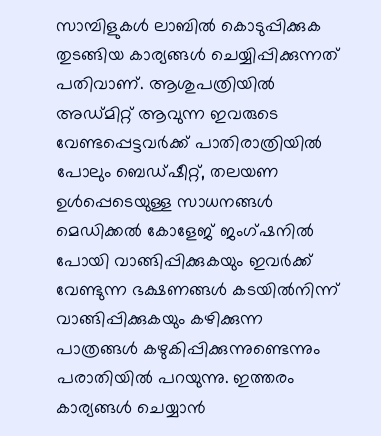സാമ്പിളുകൾ ലാബിൽ കൊടുപ്പിക്കുക തുടങ്ങിയ കാര്യങ്ങള്‍ ചെയ്യിപ്പിക്കുന്നത് പതിവാണ്. ആശുപത്രിയില്‍ അഡ്മിറ്റ് ആവുന്ന ഇവരുടെ വേണ്ടപ്പെട്ടവർക്ക് പാതിരാത്രിയിൽ പോലും ബെഡ്ഷീറ്റ്, തലയണ ഉൾപ്പെടെയുള്ള സാധനങ്ങൾ മെഡിക്കൽ കോളേജ് ജംഗ്ഷനിൽ പോയി വാങ്ങിപ്പിക്കുകയും ഇവർക്ക് വേണ്ടുന്ന ഭക്ഷണങ്ങൾ കടയിൽനിന്ന് വാങ്ങിപ്പിക്കുകയും കഴിക്കുന്ന പാത്രങ്ങൾ കഴുകിപ്പിക്കുന്നുണ്ടെന്നും പരാതിയില്‍ പറയുന്നു. ഇത്തരം കാര്യങ്ങള്‍ ചെയ്യാന്‍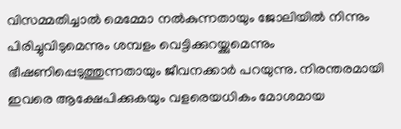വിസമ്മതിച്ചാല്‍ മെമ്മോ നല്‍കുന്നതായും ജോലിയിൽ നിന്നും പിരിച്ചുവിടുമെന്നും ശമ്പളം വെട്ടിക്കുറയ്ക്കുമെന്നും ഭീഷണിപ്പെടുത്തുന്നതായും ജീവനക്കാർ പറയുന്നു. നിരന്തരമായി ഇവരെ ആക്ഷേപിക്കുകയും വളരെയധികം മോശമായ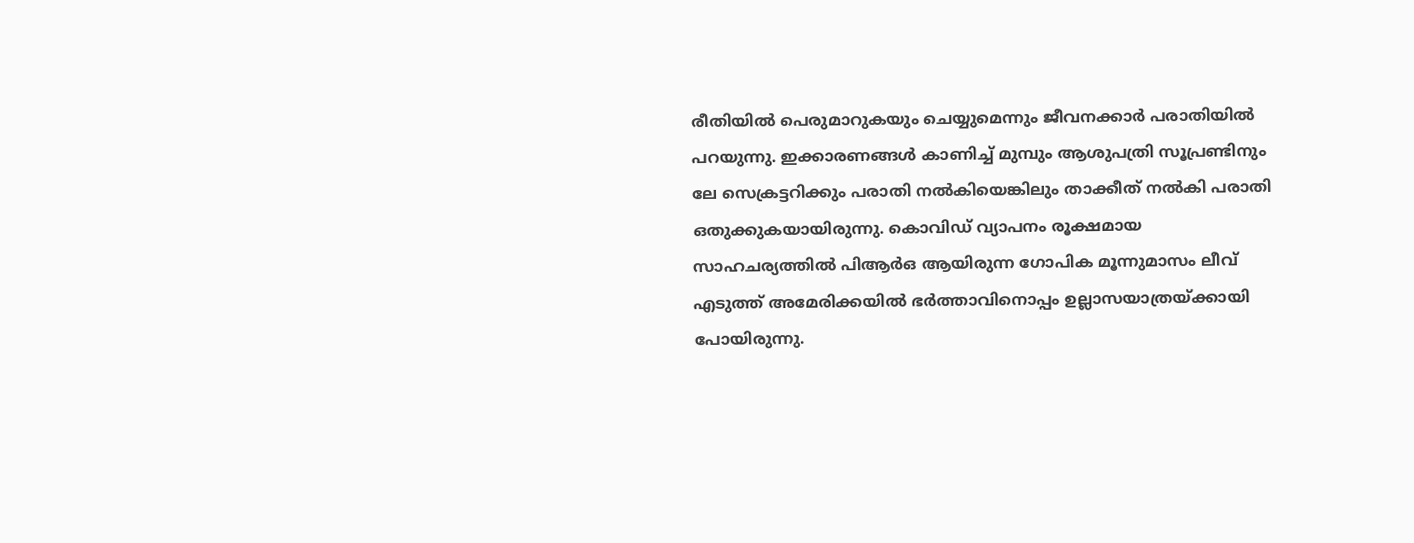രീതിയിൽ പെരുമാറുകയും ചെയ്യുമെന്നും ജീവനക്കാർ പരാതിയില്‍ പറയുന്നു. ഇക്കാരണങ്ങൾ കാണിച്ച് മുമ്പും ആശുപത്രി സൂപ്രണ്ടിനും ലേ സെക്രട്ടറിക്കും പരാതി നൽകിയെങ്കിലും താക്കീത് നൽകി പരാതി ഒതുക്കുകയായിരുന്നു. കൊവിഡ് വ്യാപനം രൂക്ഷമായ സാഹചര്യത്തിൽ പിആർഒ ആയിരുന്ന ഗോപിക മൂന്നുമാസം ലീവ് എടുത്ത് അമേരിക്കയിൽ ഭർത്താവിനൊപ്പം ഉല്ലാസയാത്രയ്ക്കായി പോയിരുന്നു.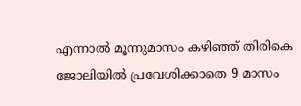എന്നാല്‍ മൂന്നുമാസം കഴിഞ്ഞ് തിരികെ ജോലിയിൽ പ്രവേശിക്കാതെ 9 മാസം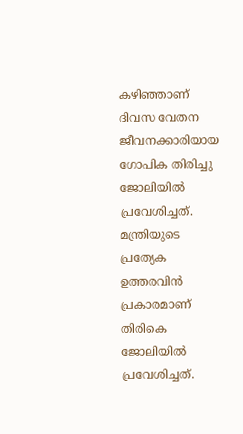കഴിഞ്ഞാണ് ദിവസ വേതന ജീവനക്കാരിയായ ഗോപിക തിരിച്ചു ജോലിയിൽ പ്രവേശിച്ചത്. മന്ത്രിയുടെ പ്രത്യേക ഉത്തരവിന്‍ പ്രകാരമാണ് തിരികെ ജോലിയിൽ പ്രവേശിച്ചത്.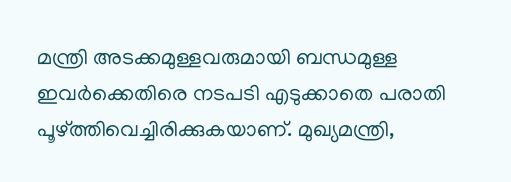മന്ത്രി അടക്കമുള്ളവരുമായി ബന്ധമുള്ള ഇവർക്കെതിരെ നടപടി എടുക്കാതെ പരാതി പൂഴ്ത്തിവെച്ചിരിക്കുകയാണ്. മുഖ്യമന്ത്രി,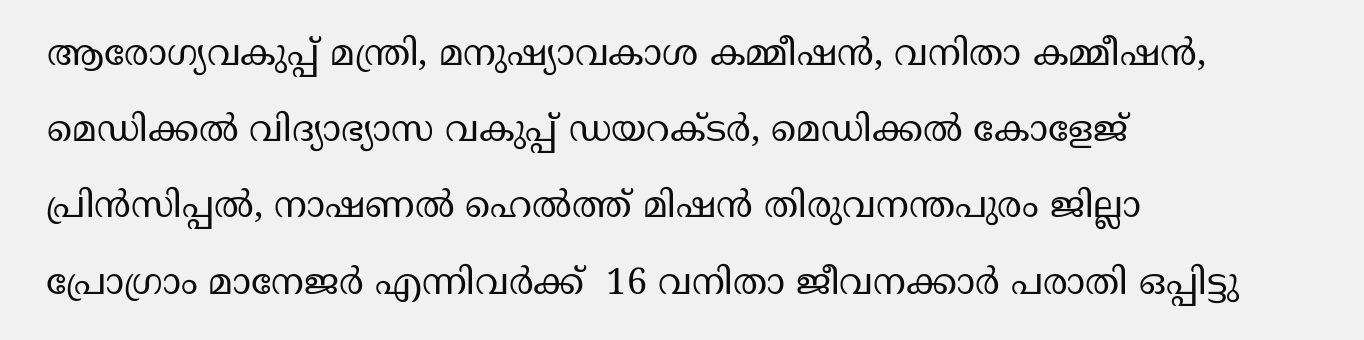ആരോഗ്യവകുപ്പ് മന്ത്രി, മനുഷ്യാവകാശ കമ്മീഷൻ, വനിതാ കമ്മീഷൻ, മെഡിക്കൽ വിദ്യാഭ്യാസ വകുപ്പ് ഡയറക്ടർ, മെഡിക്കൽ കോളേജ് പ്രിൻസിപ്പൽ, നാഷണൽ ഹെൽത്ത് മിഷൻ തിരുവനന്തപുരം ജില്ലാ പ്രോഗ്രാം മാനേജർ എന്നിവർക്ക്  16 വനിതാ ജീവനക്കാർ പരാതി ഒപ്പിട്ടു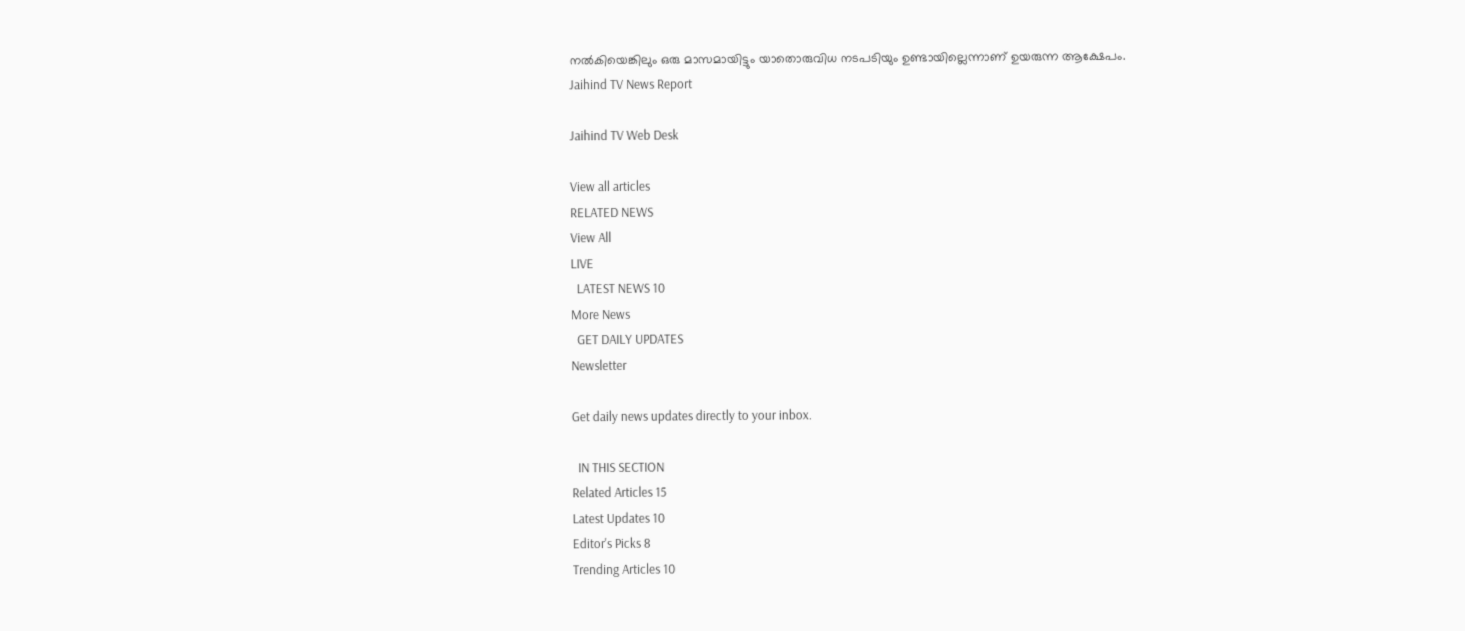നൽകിയെങ്കിലും ഒരു മാസമായിട്ടും യാതൊരുവിധ നടപടിയും ഉണ്ടായില്ലെന്നാണ് ഉയരുന്ന ആക്ഷേപം.
Jaihind TV News Report

Jaihind TV Web Desk

View all articles
RELATED NEWS
View All
LIVE
  LATEST NEWS 10
More News
  GET DAILY UPDATES
Newsletter

Get daily news updates directly to your inbox.

  IN THIS SECTION
Related Articles 15
Latest Updates 10
Editor's Picks 8
Trending Articles 10